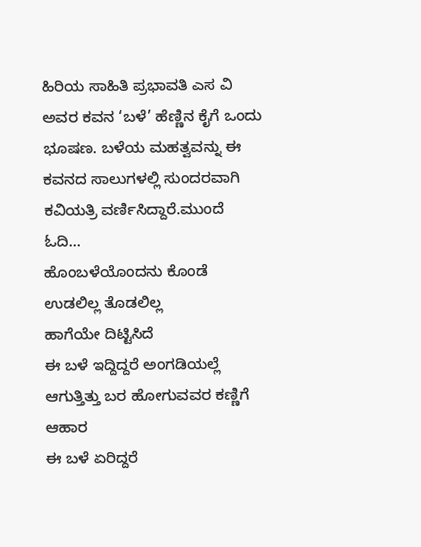ಹಿರಿಯ ಸಾಹಿತಿ ಪ್ರಭಾವತಿ ಎಸ ವಿ ಅವರ ಕವನ ‘ಬಳೆ’ ಹೆಣ್ಣಿನ ಕೈಗೆ ಒಂದು ಭೂಷಣ. ಬಳೆಯ ಮಹತ್ವವನ್ನು ಈ ಕವನದ ಸಾಲುಗಳಲ್ಲಿ ಸುಂದರವಾಗಿ ಕವಿಯತ್ರಿ ವರ್ಣಿಸಿದ್ದಾರೆ.ಮುಂದೆ ಓದಿ…
ಹೊಂಬಳೆಯೊಂದನು ಕೊಂಡೆ
ಉಡಲಿಲ್ಲ ತೊಡಲಿಲ್ಲ
ಹಾಗೆಯೇ ದಿಟ್ಟಿಸಿದೆ
ಈ ಬಳೆ ಇದ್ದಿದ್ದರೆ ಅಂಗಡಿಯಲ್ಲೆ
ಆಗುತ್ತಿತ್ತು ಬರ ಹೋಗುವವರ ಕಣ್ಣಿಗೆ ಆಹಾರ
ಈ ಬಳೆ ಏರಿದ್ದರೆ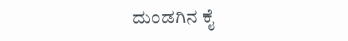ದುಂಡಗಿನ ಕೈ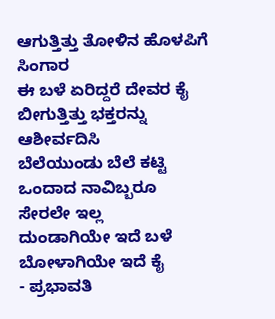ಆಗುತ್ತಿತ್ತು ತೋಳಿನ ಹೊಳಪಿಗೆ ಸಿಂಗಾರ
ಈ ಬಳೆ ಏರಿದ್ದರೆ ದೇವರ ಕೈ
ಬೀಗುತ್ತಿತ್ತು ಭಕ್ತರನ್ನು ಆಶೀರ್ವದಿಸಿ
ಬೆಲೆಯುಂಡು ಬೆಲೆ ಕಟ್ಟಿ
ಒಂದಾದ ನಾವಿಬ್ಬರೂ
ಸೇರಲೇ ಇಲ್ಲ
ದುಂಡಾಗಿಯೇ ಇದೆ ಬಳೆ
ಬೋಳಾಗಿಯೇ ಇದೆ ಕೈ
- ಪ್ರಭಾವತಿ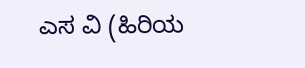ಎಸ ವಿ (ಹಿರಿಯ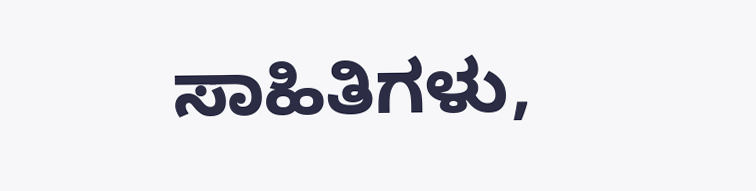ಸಾಹಿತಿಗಳು,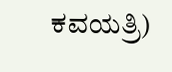ಕವಯತ್ರಿ)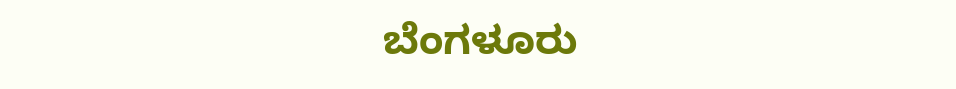ಬೆಂಗಳೂರು